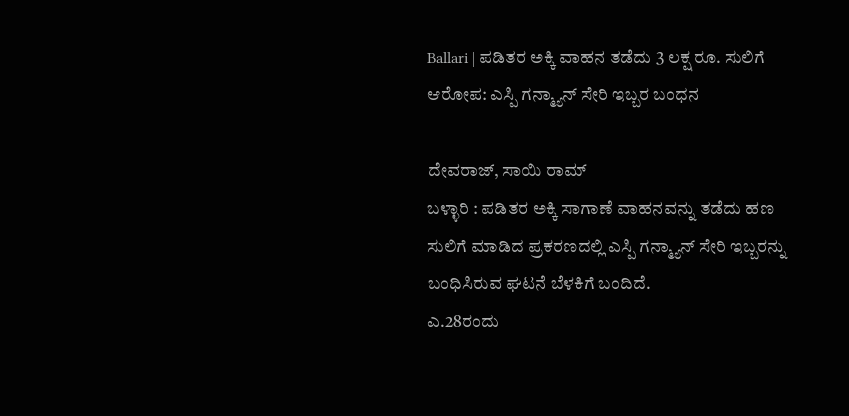Ballari | ಪಡಿತರ ಅಕ್ಕಿ ವಾಹನ ತಡೆದು 3 ಲಕ್ಷ ರೂ. ಸುಲಿಗೆ ಆರೋಪ: ಎಸ್ಪಿ ಗನ್ಮ್ಯಾನ್ ಸೇರಿ ಇಬ್ಬರ ಬಂಧನ

ದೇವರಾಜ್, ಸಾಯಿ ರಾಮ್
ಬಳ್ಳಾರಿ : ಪಡಿತರ ಅಕ್ಕಿ ಸಾಗಾಣೆ ವಾಹನವನ್ನು ತಡೆದು ಹಣ ಸುಲಿಗೆ ಮಾಡಿದ ಪ್ರಕರಣದಲ್ಲಿ ಎಸ್ಪಿ ಗನ್ಮ್ಯಾನ್ ಸೇರಿ ಇಬ್ಬರನ್ನು ಬಂಧಿಸಿರುವ ಘಟನೆ ಬೆಳಕಿಗೆ ಬಂದಿದೆ.
ಎ.28ರಂದು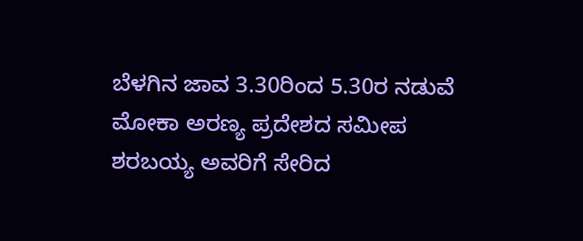ಬೆಳಗಿನ ಜಾವ 3.30ರಿಂದ 5.30ರ ನಡುವೆ ಮೋಕಾ ಅರಣ್ಯ ಪ್ರದೇಶದ ಸಮೀಪ ಶರಬಯ್ಯ ಅವರಿಗೆ ಸೇರಿದ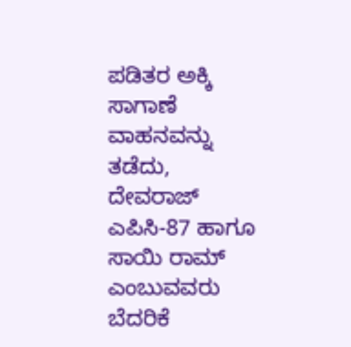ಪಡಿತರ ಅಕ್ಕಿ ಸಾಗಾಣೆ ವಾಹನವನ್ನು ತಡೆದು, ದೇವರಾಜ್ ಎಪಿಸಿ-87 ಹಾಗೂ ಸಾಯಿ ರಾಮ್ ಎಂಬುವವರು ಬೆದರಿಕೆ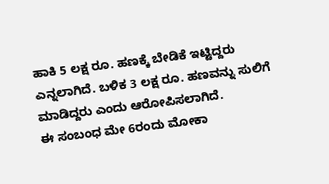ಹಾಕಿ 5 ಲಕ್ಷ ರೂ. ಹಣಕ್ಕೆ ಬೇಡಿಕೆ ಇಟ್ಟಿದ್ದರು ಎನ್ನಲಾಗಿದೆ. ಬಳಿಕ 3 ಲಕ್ಷ ರೂ. ಹಣವನ್ನು ಸುಲಿಗೆ ಮಾಡಿದ್ದರು ಎಂದು ಆರೋಪಿಸಲಾಗಿದೆ.
ಈ ಸಂಬಂಧ ಮೇ 6ರಂದು ಮೋಕಾ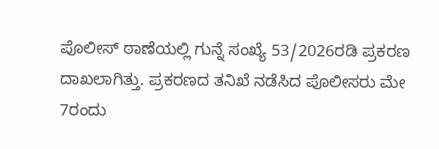ಪೊಲೀಸ್ ಠಾಣೆಯಲ್ಲಿ ಗುನ್ನೆ ಸಂಖ್ಯೆ 53/2026ರಡಿ ಪ್ರಕರಣ ದಾಖಲಾಗಿತ್ತು. ಪ್ರಕರಣದ ತನಿಖೆ ನಡೆಸಿದ ಪೊಲೀಸರು ಮೇ 7ರಂದು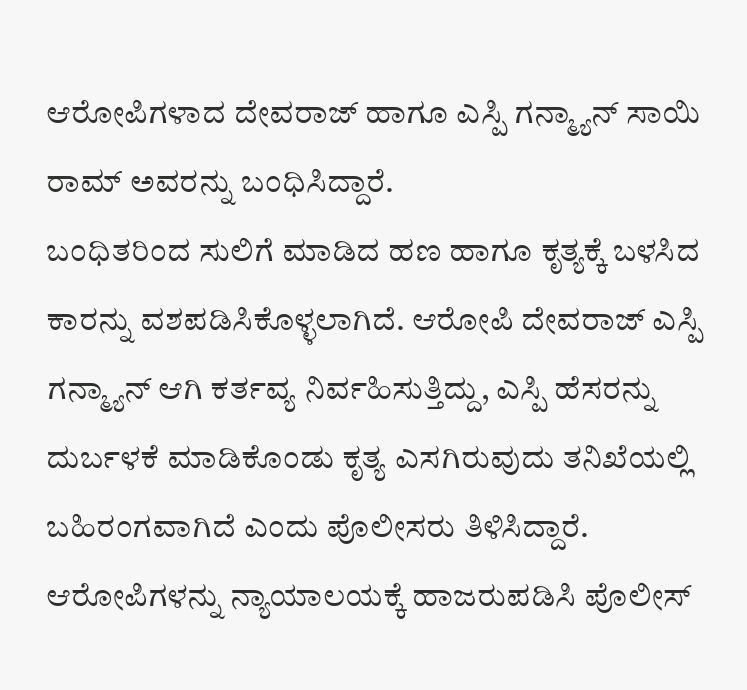ಆರೋಪಿಗಳಾದ ದೇವರಾಜ್ ಹಾಗೂ ಎಸ್ಪಿ ಗನ್ಮ್ಯಾನ್ ಸಾಯಿ ರಾಮ್ ಅವರನ್ನು ಬಂಧಿಸಿದ್ದಾರೆ.
ಬಂಧಿತರಿಂದ ಸುಲಿಗೆ ಮಾಡಿದ ಹಣ ಹಾಗೂ ಕೃತ್ಯಕ್ಕೆ ಬಳಸಿದ ಕಾರನ್ನು ವಶಪಡಿಸಿಕೊಳ್ಳಲಾಗಿದೆ. ಆರೋಪಿ ದೇವರಾಜ್ ಎಸ್ಪಿ ಗನ್ಮ್ಯಾನ್ ಆಗಿ ಕರ್ತವ್ಯ ನಿರ್ವಹಿಸುತ್ತಿದ್ದು, ಎಸ್ಪಿ ಹೆಸರನ್ನು ದುರ್ಬಳಕೆ ಮಾಡಿಕೊಂಡು ಕೃತ್ಯ ಎಸಗಿರುವುದು ತನಿಖೆಯಲ್ಲಿ ಬಹಿರಂಗವಾಗಿದೆ ಎಂದು ಪೊಲೀಸರು ತಿಳಿಸಿದ್ದಾರೆ.
ಆರೋಪಿಗಳನ್ನು ನ್ಯಾಯಾಲಯಕ್ಕೆ ಹಾಜರುಪಡಿಸಿ ಪೊಲೀಸ್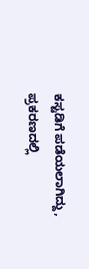ಕಸ್ಟಡಿಗೆ ಪಡೆಯಲಾಗಿದ್ದು, ಪ್ರಕರಣದಲ್ಲಿ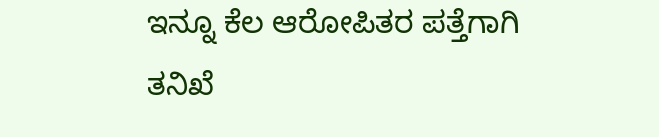ಇನ್ನೂ ಕೆಲ ಆರೋಪಿತರ ಪತ್ತೆಗಾಗಿ ತನಿಖೆ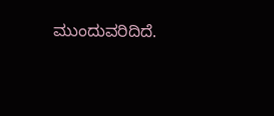ಮುಂದುವರಿದಿದೆ.